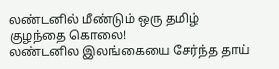லண்டனில் மீண்டும் ஒரு தமிழ் குழந்தை கொலை!
லண்டனில இலங்கையை சேர்ந்த தாய்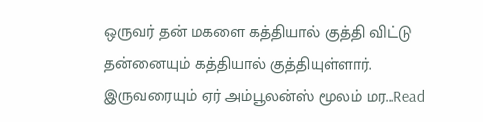ஒருவர் தன் மகளை கத்தியால் குத்தி விட்டு தன்னையும் கத்தியால் குத்தியுள்ளார். இருவரையும் ஏர் அம்பூலன்ஸ் மூலம் மர...Read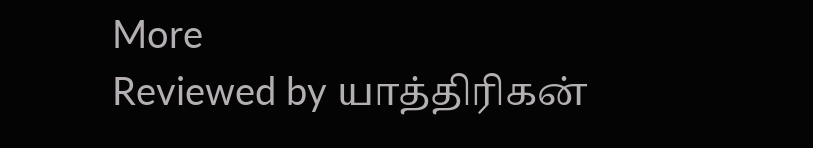More
Reviewed by யாத்திரிகன்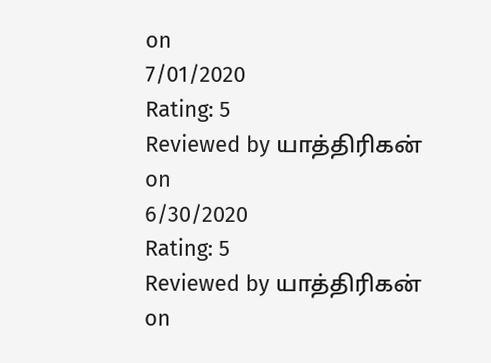on
7/01/2020
Rating: 5
Reviewed by யாத்திரிகன்
on
6/30/2020
Rating: 5
Reviewed by யாத்திரிகன்
on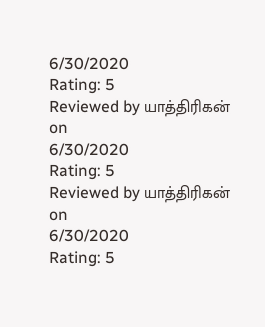6/30/2020
Rating: 5
Reviewed by யாத்திரிகன்
on
6/30/2020
Rating: 5
Reviewed by யாத்திரிகன்
on
6/30/2020
Rating: 5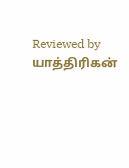Reviewed by யாத்திரிகன்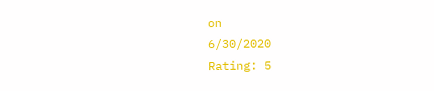on
6/30/2020
Rating: 5